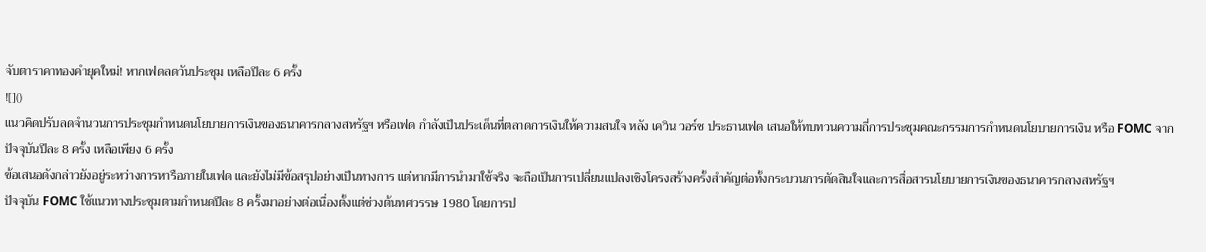จับตาราคาทองคำยุคใหม่! หากเฟดลดวันประชุม เหลือปีละ 6 ครั้ง
![]()
แนวคิดปรับลดจำนวนการประชุมกำหนดนโยบายการเงินของธนาคารกลางสหรัฐฯ หรือเฟด กำลังเป็นประเด็นที่ตลาดการเงินให้ความสนใจ หลัง เควิน วอร์ช ประธานเฟด เสนอให้ทบทวนความถี่การประชุมคณะกรรมการกำหนดนโยบายการเงิน หรือ FOMC จากปัจจุบันปีละ 8 ครั้ง เหลือเพียง 6 ครั้ง
ข้อเสนอดังกล่าวยังอยู่ระหว่างการหารือภายในเฟด และยังไม่มีข้อสรุปอย่างเป็นทางการ แต่หากมีการนำมาใช้จริง จะถือเป็นการเปลี่ยนแปลงเชิงโครงสร้างครั้งสำคัญต่อทั้งกระบวนการตัดสินใจและการสื่อสารนโยบายการเงินของธนาคารกลางสหรัฐฯ
ปัจจุบัน FOMC ใช้แนวทางประชุมตามกำหนดปีละ 8 ครั้งมาอย่างต่อเนื่องตั้งแต่ช่วงต้นทศวรรษ 1980 โดยการป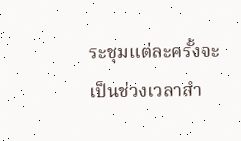ระชุมแต่ละครั้งจะเป็นช่วงเวลาสำ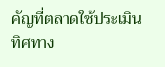คัญที่ตลาดใช้ประเมินทิศทาง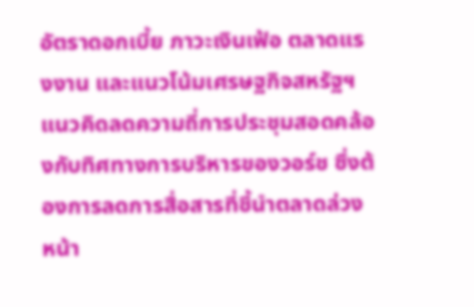อัตราดอกเบี้ย ภาวะเงินเฟ้อ ตลาดแรงงาน และแนวโน้มเศรษฐกิจสหรัฐฯ
แนวคิดลดความถี่การประชุมสอดคล้องกับทิศทางการบริหารของวอร์ช ซึ่งต้องการลดการสื่อสารที่ชี้นำตลาดล่วงหน้า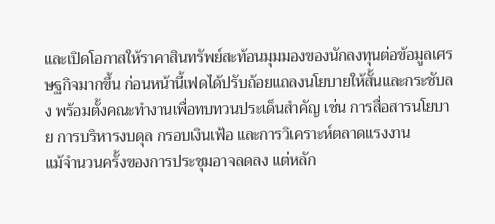และเปิดโอกาสให้ราคาสินทรัพย์สะท้อนมุมมองของนักลงทุนต่อข้อมูลเศรษฐกิจมากขึ้น ก่อนหน้านี้เฟดได้ปรับถ้อยแถลงนโยบายให้สั้นและกระชับลง พร้อมตั้งคณะทำงานเพื่อทบทวนประเด็นสำคัญ เช่น การสื่อสารนโยบาย การบริหารงบดุล กรอบเงินเฟ้อ และการวิเคราะห์ตลาดแรงงาน
แม้จำนวนครั้งของการประชุมอาจลดลง แต่หลัก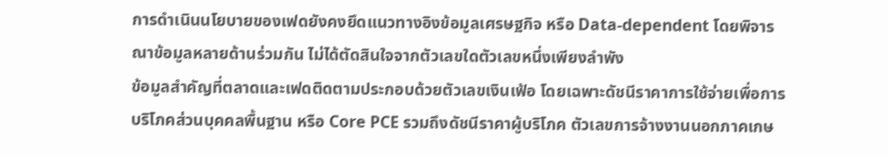การดำเนินนโยบายของเฟดยังคงยึดแนวทางอิงข้อมูลเศรษฐกิจ หรือ Data-dependent โดยพิจารณาข้อมูลหลายด้านร่วมกัน ไม่ได้ตัดสินใจจากตัวเลขใดตัวเลขหนึ่งเพียงลำพัง
ข้อมูลสำคัญที่ตลาดและเฟดติดตามประกอบด้วยตัวเลขเงินเฟ้อ โดยเฉพาะดัชนีราคาการใช้จ่ายเพื่อการบริโภคส่วนบุคคลพื้นฐาน หรือ Core PCE รวมถึงดัชนีราคาผู้บริโภค ตัวเลขการจ้างงานนอกภาคเกษ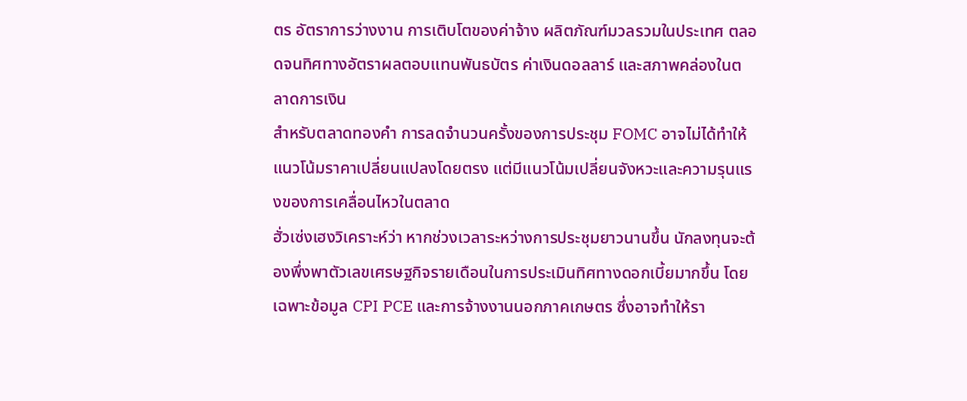ตร อัตราการว่างงาน การเติบโตของค่าจ้าง ผลิตภัณฑ์มวลรวมในประเทศ ตลอดจนทิศทางอัตราผลตอบแทนพันธบัตร ค่าเงินดอลลาร์ และสภาพคล่องในตลาดการเงิน
สำหรับตลาดทองคำ การลดจำนวนครั้งของการประชุม FOMC อาจไม่ได้ทำให้แนวโน้มราคาเปลี่ยนแปลงโดยตรง แต่มีแนวโน้มเปลี่ยนจังหวะและความรุนแรงของการเคลื่อนไหวในตลาด
ฮั่วเซ่งเฮงวิเคราะห์ว่า หากช่วงเวลาระหว่างการประชุมยาวนานขึ้น นักลงทุนจะต้องพึ่งพาตัวเลขเศรษฐกิจรายเดือนในการประเมินทิศทางดอกเบี้ยมากขึ้น โดยเฉพาะข้อมูล CPI PCE และการจ้างงานนอกภาคเกษตร ซึ่งอาจทำให้รา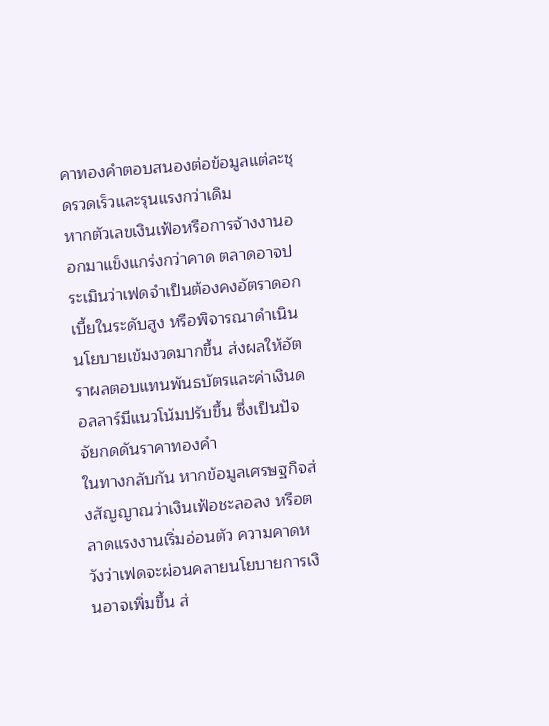คาทองคำตอบสนองต่อข้อมูลแต่ละชุดรวดเร็วและรุนแรงกว่าเดิม
หากตัวเลขเงินเฟ้อหรือการจ้างงานออกมาแข็งแกร่งกว่าคาด ตลาดอาจประเมินว่าเฟดจำเป็นต้องคงอัตราดอกเบี้ยในระดับสูง หรือพิจารณาดำเนินนโยบายเข้มงวดมากขึ้น ส่งผลให้อัตราผลตอบแทนพันธบัตรและค่าเงินดอลลาร์มีแนวโน้มปรับขึ้น ซึ่งเป็นปัจจัยกดดันราคาทองคำ
ในทางกลับกัน หากข้อมูลเศรษฐกิจส่งสัญญาณว่าเงินเฟ้อชะลอลง หรือตลาดแรงงานเริ่มอ่อนตัว ความคาดหวังว่าเฟดจะผ่อนคลายนโยบายการเงินอาจเพิ่มขึ้น ส่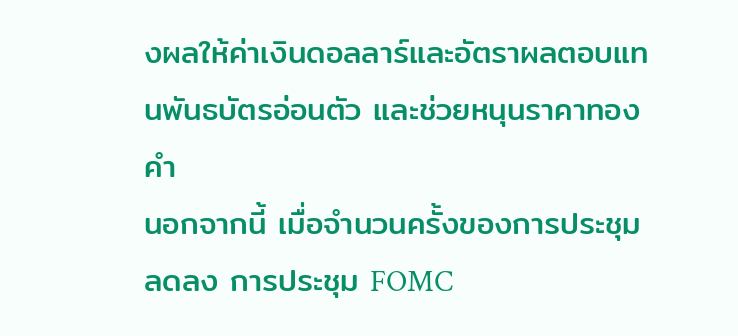งผลให้ค่าเงินดอลลาร์และอัตราผลตอบแทนพันธบัตรอ่อนตัว และช่วยหนุนราคาทองคำ
นอกจากนี้ เมื่อจำนวนครั้งของการประชุมลดลง การประชุม FOMC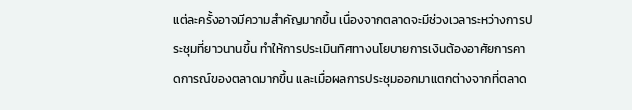แต่ละครั้งอาจมีความสำคัญมากขึ้น เนื่องจากตลาดจะมีช่วงเวลาระหว่างการประชุมที่ยาวนานขึ้น ทำให้การประเมินทิศทางนโยบายการเงินต้องอาศัยการคาดการณ์ของตลาดมากขึ้น และเมื่อผลการประชุมออกมาแตกต่างจากที่ตลาด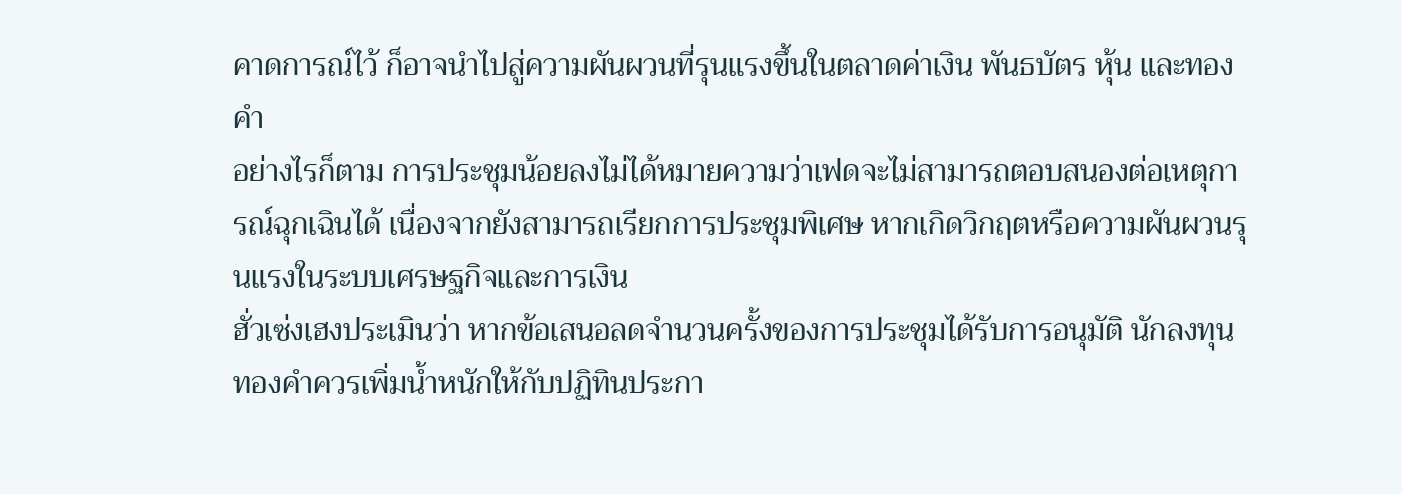คาดการณ์ไว้ ก็อาจนำไปสู่ความผันผวนที่รุนแรงขึ้นในตลาดค่าเงิน พันธบัตร หุ้น และทองคำ
อย่างไรก็ตาม การประชุมน้อยลงไม่ได้หมายความว่าเฟดจะไม่สามารถตอบสนองต่อเหตุการณ์ฉุกเฉินได้ เนื่องจากยังสามารถเรียกการประชุมพิเศษ หากเกิดวิกฤตหรือความผันผวนรุนแรงในระบบเศรษฐกิจและการเงิน
ฮั่วเซ่งเฮงประเมินว่า หากข้อเสนอลดจำนวนครั้งของการประชุมได้รับการอนุมัติ นักลงทุนทองคำควรเพิ่มน้ำหนักให้กับปฏิทินประกา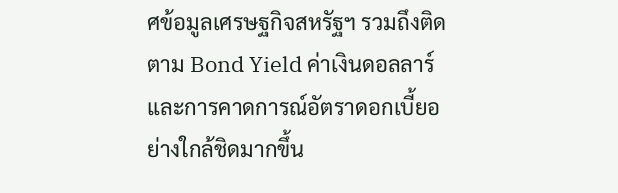ศข้อมูลเศรษฐกิจสหรัฐฯ รวมถึงติดตาม Bond Yield ค่าเงินดอลลาร์ และการคาดการณ์อัตราดอกเบี้ยอย่างใกล้ชิดมากขึ้น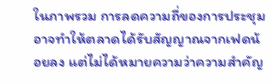ในภาพรวม การลดความถี่ของการประชุมอาจทำให้ตลาดได้รับสัญญาณจากเฟดน้อยลง แต่ไม่ได้หมายความว่าความสำคัญ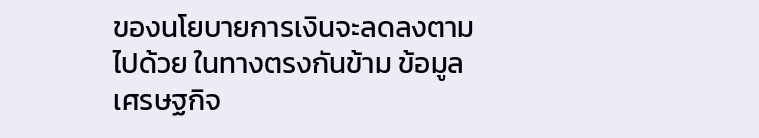ของนโยบายการเงินจะลดลงตามไปด้วย ในทางตรงกันข้าม ข้อมูลเศรษฐกิจ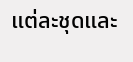แต่ละชุดและ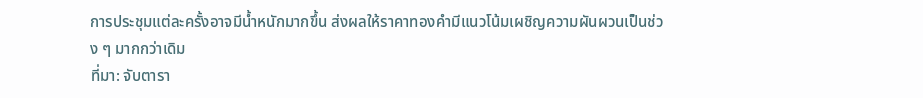การประชุมแต่ละครั้งอาจมีน้ำหนักมากขึ้น ส่งผลให้ราคาทองคำมีแนวโน้มเผชิญความผันผวนเป็นช่วง ๆ มากกว่าเดิม
ที่มา: จับตารา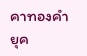คาทองคำยุค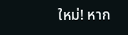ใหม่! หาก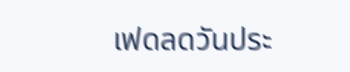เฟดลดวันประ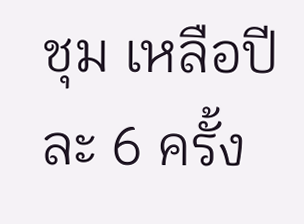ชุม เหลือปีละ 6 ครั้ง